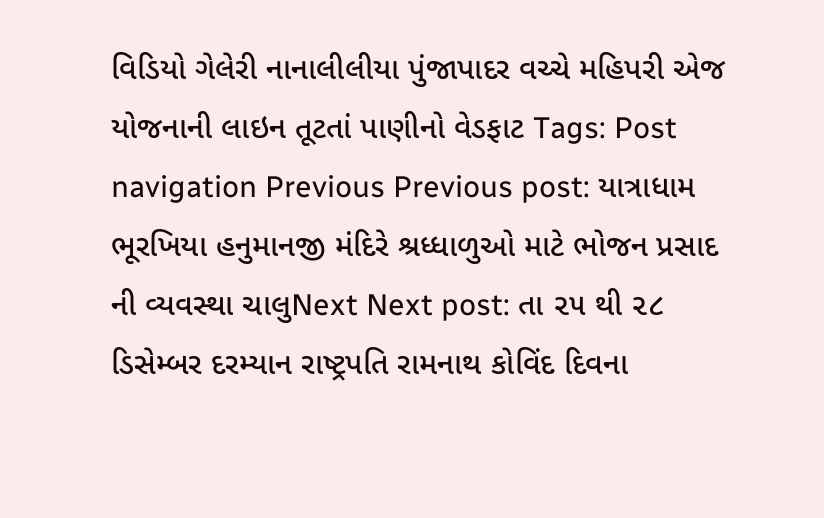વિડિયો ગેલેરી નાનાલીલીયા પુંજાપાદર વચ્ચે મહિપરી એજ યોજનાની લાઇન તૂટતાં પાણીનો વેડફાટ Tags: Post navigation Previous Previous post: યાત્રાધામ ભૂરખિયા હનુમાનજી મંદિરે શ્રધ્ધાળુઓ માટે ભોજન પ્રસાદ ની વ્યવસ્થા ચાલુNext Next post: તા ૨૫ થી ૨૮ ડિસેમ્બર દરમ્યાન રાષ્ટ્રપતિ રામનાથ કોવિંદ દિવના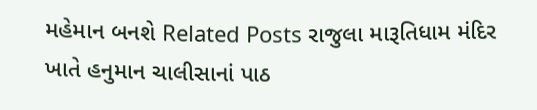મહેમાન બનશે Related Posts રાજુલા મારૂતિધામ મંદિર ખાતે હનુમાન ચાલીસાનાં પાઠ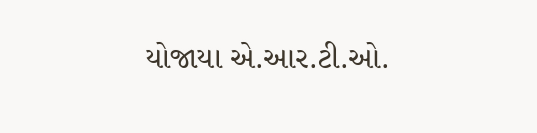યોજાયા એ.આર.ટી.ઓ.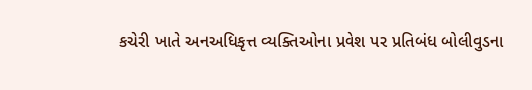કચેરી ખાતે અનઅધિકૃત્ત વ્યક્તિઓના પ્રવેશ પર પ્રતિબંધ બોલીવુડના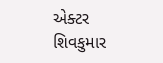એક્ટર શિવકુમાર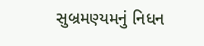સુબ્રમણ્યમનું નિધન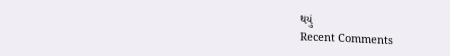થયું
Recent Comments